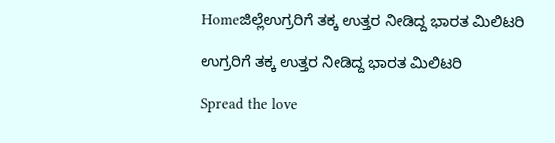Homeಜಿಲ್ಲೆಉಗ್ರರಿಗೆ ತಕ್ಕ ಉತ್ತರ ನೀಡಿದ್ದ ಭಾರತ ಮಿಲಿಟರಿ

ಉಗ್ರರಿಗೆ ತಕ್ಕ ಉತ್ತರ ನೀಡಿದ್ದ ಭಾರತ ಮಿಲಿಟರಿ

Spread the love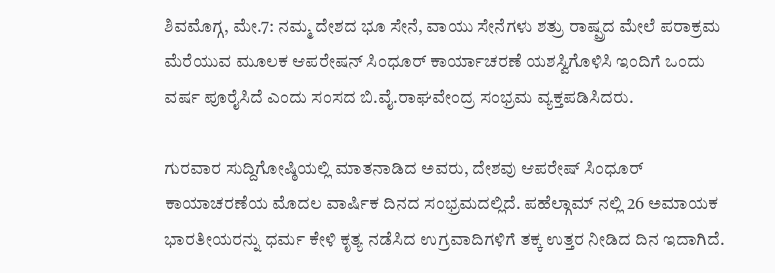ಶಿವಮೊಗ್ಗ, ಮೇ.7: ನಮ್ಮ ದೇಶದ ಭೂ ಸೇನೆ, ವಾಯು ಸೇನೆಗಳು ಶತ್ರು ರಾಷ್ಪ್ರದ ಮೇಲೆ ಪರಾಕ್ರಮ ಮೆರೆಯುವ ಮೂಲಕ ಆಪರೇಷನ್ ಸಿಂಧೂರ್ ಕಾರ್ಯಾಚರಣೆ ಯಶಸ್ವಿಗೊಳಿಸಿ ಇಂದಿಗೆ ಒಂದು ವರ್ಷ ಪೂರೈಸಿದೆ ಎಂದು ಸಂಸದ ಬಿ.ವೈ.ರಾಘವೇಂದ್ರ ಸಂಭ್ರಮ ವ್ಯಕ್ತಪಡಿಸಿದರು.

ಗುರವಾರ ಸುದ್ದಿಗೋಷ್ಠಿಯಲ್ಲಿ ಮಾತನಾಡಿದ ಅವರು, ದೇಶವು ಆಪರೇಷ್ ಸಿಂಧೂರ್ ಕಾಯಾಚರಣೆಯ ಮೊದಲ ವಾರ್ಷಿಕ ದಿನದ ಸಂಭ್ರಮದಲ್ಲಿದೆ. ಪಹೆಲ್ಗಾಮ್ ನಲ್ಲಿ 26 ಅಮಾಯಕ ಭಾರತೀಯರನ್ನು ಧರ್ಮ ಕೇಳಿ ಕೃತ್ಯ ನಡೆಸಿದ ಉಗ್ರವಾದಿಗಳಿಗೆ ತಕ್ಕ ಉತ್ತರ ನೀಡಿದ ದಿನ ಇದಾಗಿದೆ.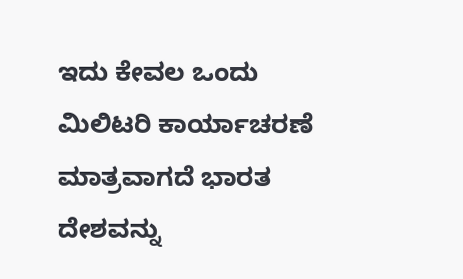ಇದು ಕೇವಲ ಒಂದು ಮಿಲಿಟರಿ ಕಾರ್ಯಾಚರಣೆ ಮಾತ್ರವಾಗದೆ ಭಾರತ ದೇಶವನ್ನು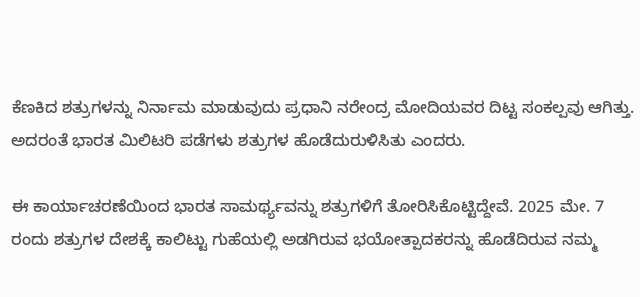ಕೆಣಕಿದ ಶತ್ರುಗಳನ್ನು ನಿರ್ನಾಮ ಮಾಡುವುದು ಪ್ರಧಾನಿ ನರೇಂದ್ರ ಮೋದಿಯವರ ದಿಟ್ಟ ಸಂಕಲ್ಪವು ಆಗಿತ್ತು. ಅದರಂತೆ ಭಾರತ ಮಿಲಿಟರಿ ಪಡೆಗಳು ಶತ್ರುಗಳ ಹೊಡೆದುರುಳಿಸಿತು ಎಂದರು.

ಈ ಕಾರ್ಯಾಚರಣೆಯಿಂದ ಭಾರತ ಸಾಮರ್ಥ್ಯವನ್ನು ಶತ್ರುಗಳಿಗೆ ತೋರಿಸಿಕೊಟ್ಟಿದ್ದೇವೆ. 2025 ಮೇ. 7 ರಂದು ಶತ್ರುಗಳ ದೇಶಕ್ಕೆ ಕಾಲಿಟ್ಟು ಗುಹೆಯಲ್ಲಿ ಅಡಗಿರುವ ಭಯೋತ್ಪಾದಕರನ್ನು ಹೊಡೆದಿರುವ ನಮ್ಮ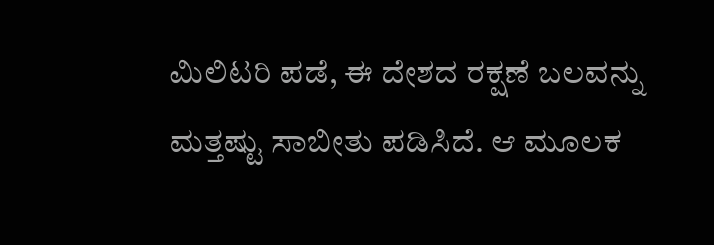ಮಿಲಿಟರಿ ಪಡೆ, ಈ ದೇಶದ ರಕ್ಷಣೆ ಬಲವನ್ನು ಮತ್ತಷ್ಟು ಸಾಬೀತು ಪಡಿಸಿದೆ. ಆ ಮೂಲಕ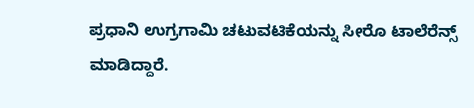ಪ್ರಧಾನಿ ಉಗ್ರಗಾಮಿ ಚಟುವಟಿಕೆಯನ್ನು ಸೀರೊ ಟಾಲೆರೆನ್ಸ್ ಮಾಡಿದ್ದಾರೆ.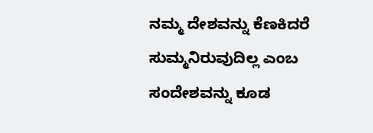ನಮ್ಮ ದೇಶವನ್ನು ಕೆಣಕಿದರೆ ಸುಮ್ಮನಿರುವುದಿಲ್ಲ ಎಂಬ ಸಂದೇಶವನ್ನು ಕೂಡ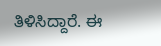ತಿಳಿಸಿದ್ದಾರೆ. ಈ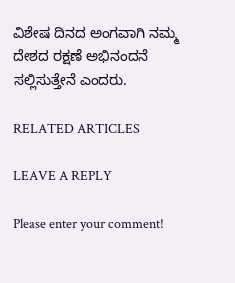ವಿಶೇಷ ದಿನದ ಅಂಗವಾಗಿ ನಮ್ಮ ದೇಶದ ರಕ್ಷಣೆ ಅಭಿನಂದನೆ ಸಲ್ಲಿಸುತ್ತೇನೆ ಎಂದರು.

RELATED ARTICLES

LEAVE A REPLY

Please enter your comment!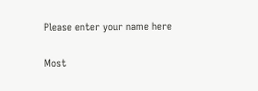Please enter your name here

Most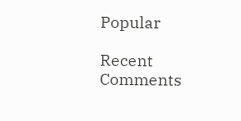Popular

Recent Comments